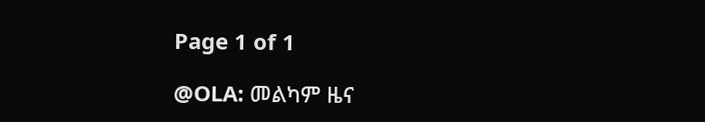Page 1 of 1

@OLA: መልካም ዜና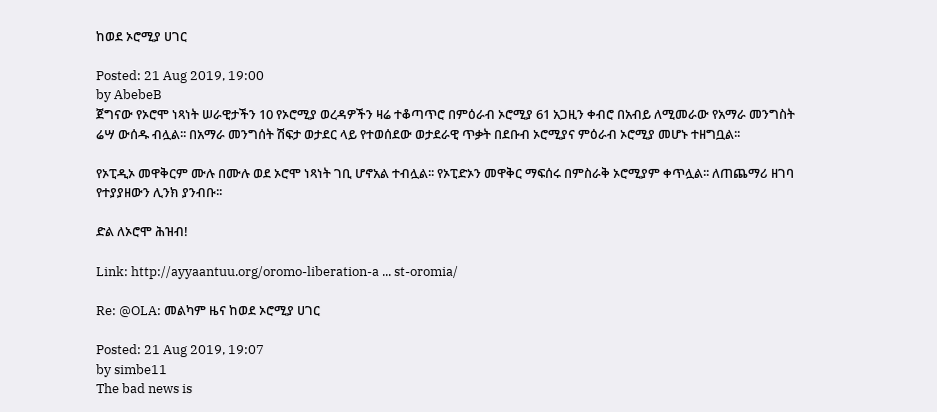ከወደ ኦሮሚያ ሀገር

Posted: 21 Aug 2019, 19:00
by AbebeB
ጀግናው የኦሮሞ ነጻነት ሠራዊታችን 10 የኦሮሚያ ወረዳዎችን ዛሬ ተቆጣጥሮ በምዕራብ ኦሮሚያ 61 አጋዚን ቀብሮ በአብይ ለሚመራው የአማራ መንግስት ሬሣ ውሰዱ ብሏል፡፡ በአማራ መንግሰት ሽፍታ ወታደር ላይ የተወሰደው ወታደራዊ ጥቃት በደቡብ ኦሮሚያና ምዕራብ ኦሮሚያ መሆኑ ተዘግቧል፡፡

የኦፒዲኦ መዋቅርም ሙሉ በሙሉ ወደ ኦሮሞ ነጻነት ገቢ ሆኖአል ተብሏል፡፡ የኦፒድኦን መዋቅር ማፍሰሩ በምስራቅ ኦሮሚያም ቀጥሏል፡፡ ለጠጨማሪ ዘገባ የተያያዘውን ሊንክ ያንብቡ፡፡

ድል ለኦሮሞ ሕዝብ!

Link: http://ayyaantuu.org/oromo-liberation-a ... st-oromia/

Re: @OLA: መልካም ዜና ከወደ ኦሮሚያ ሀገር

Posted: 21 Aug 2019, 19:07
by simbe11
The bad news is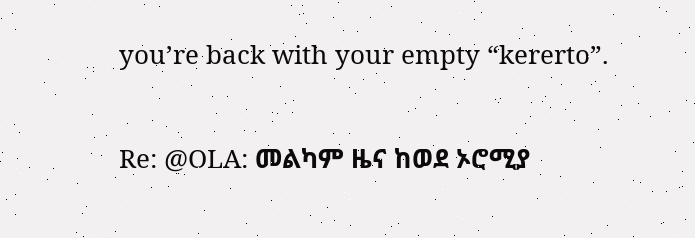you’re back with your empty “kererto”.

Re: @OLA: መልካም ዜና ከወደ ኦሮሚያ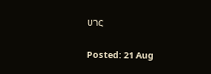ሀገር

Posted: 21 Aug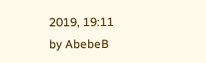2019, 19:11
by AbebeB